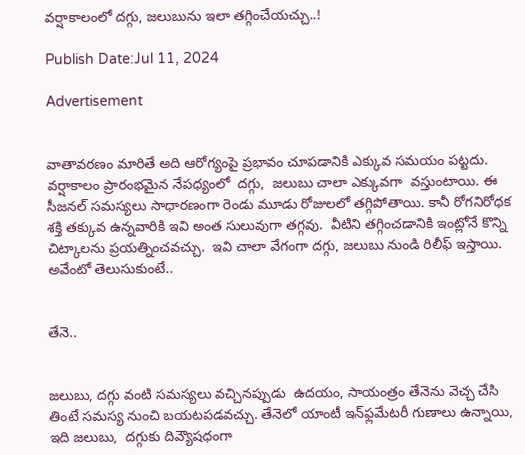వర్షాకాలంలో దగ్గు, జలుబును ఇలా తగ్గించేయచ్చు..!

Publish Date:Jul 11, 2024

Advertisement


వాతావరణం మారితే అది ఆరోగ్యంపై ప్రభావం చూపడానికి ఎక్కువ సమయం పట్టదు.  వర్షాకాలం ప్రారంభమైన నేపధ్యంలో  దగ్గు,  జలుబు చాలా ఎక్కువగా  వస్తుంటాయి. ఈ సీజనల్ సమస్యలు సాధారణంగా రెండు మూడు రోజులలో తగ్గిపోతాయి. కానీ రోగనిరోధక శక్తి తక్కువ ఉన్నవారికి ఇవి అంత సులువుగా తగ్గవు.  వీటిని తగ్గించడానికి ఇంట్లోనే కొన్ని చిట్కాలను ప్రయత్నించవచ్చు.  ఇవి చాలా వేగంగా దగ్గు, జలుబు నుండి రిలీఫ్ ఇస్తాయి.  అవేంటో తెలుసుకుంటే..


తేనె..


జలుబు, దగ్గు వంటి సమస్యలు వచ్చినప్పుడు  ఉదయం, సాయంత్రం తేనెను వెచ్చ చేసి తింటే సమస్య నుంచి బయటపడవచ్చు. తేనెలో యాంటీ ఇన్‌ఫ్లమేటరీ గుణాలు ఉన్నాయి, ఇది జలుబు,  దగ్గుకు దివ్యౌషధంగా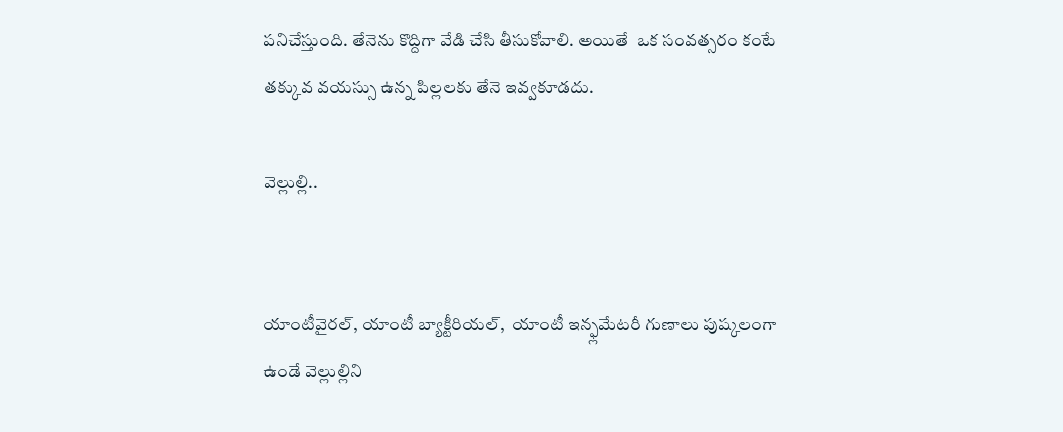పనిచేస్తుంది. తేనెను కొద్దిగా వేడి చేసి తీసుకోవాలి. అయితే  ఒక సంవత్సరం కంటే తక్కువ వయస్సు ఉన్న పిల్లలకు తేనె ఇవ్వకూడదు.

వెల్లుల్లి..


యాంటీవైరల్, యాంటీ బ్యాక్టీరియల్,  యాంటీ ఇన్ఫ్లమేటరీ గుణాలు పుష్కలంగా ఉండే వెల్లుల్లిని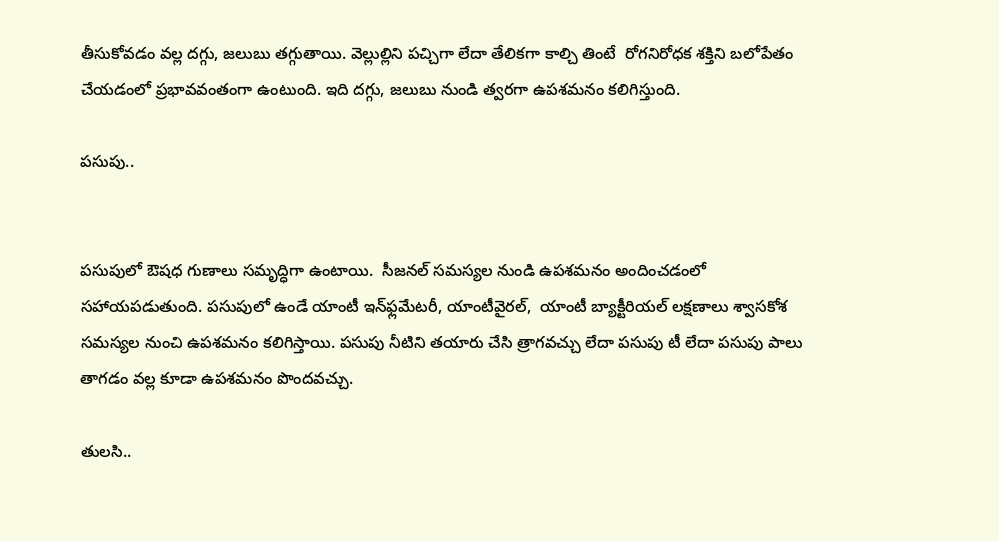తీసుకోవడం వల్ల దగ్గు, జలుబు తగ్గుతాయి. వెల్లుల్లిని పచ్చిగా లేదా తేలికగా కాల్చి తింటే  రోగనిరోధక శక్తిని బలోపేతం చేయడంలో ప్రభావవంతంగా ఉంటుంది. ఇది దగ్గు, జలుబు నుండి త్వరగా ఉపశమనం కలిగిస్తుంది.

పసుపు..


పసుపులో ఔషధ గుణాలు సమృద్ధిగా ఉంటాయి.  సీజనల్ సమస్యల నుండి ఉపశమనం అందించడంలో సహాయపడుతుంది. పసుపులో ఉండే యాంటీ ఇన్‌ఫ్లమేటరీ, యాంటీవైరల్,  యాంటీ బ్యాక్టీరియల్ లక్షణాలు శ్వాసకోశ సమస్యల నుంచి ఉపశమనం కలిగిస్తాయి. పసుపు నీటిని తయారు చేసి త్రాగవచ్చు లేదా పసుపు టీ లేదా పసుపు పాలు తాగడం వల్ల కూడా ఉపశమనం పొందవచ్చు.

తులసి..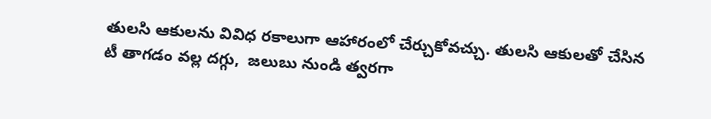తులసి ఆకులను వివిధ రకాలుగా ఆహారంలో చేర్చుకోవచ్చు. తులసి ఆకులతో చేసిన టీ తాగడం వల్ల దగ్గు,  జలుబు నుండి త్వరగా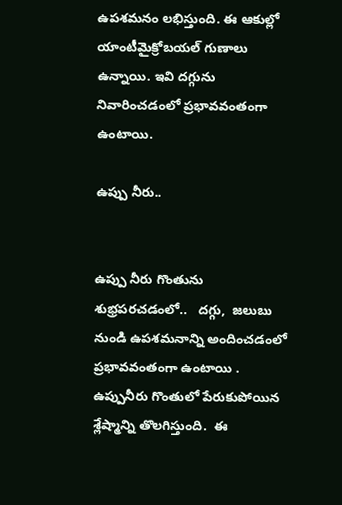ఉపశమనం లభిస్తుంది. ఈ ఆకుల్లో యాంటీమైక్రోబయల్ గుణాలు ఉన్నాయి. ఇవి దగ్గును నివారించడంలో ప్రభావవంతంగా ఉంటాయి.

ఉప్పు నీరు..


ఉప్పు నీరు గొంతును శుభ్రపరచడంలో..   దగ్గు,  జలుబు నుండి ఉపశమనాన్ని అందించడంలో ప్రభావవంతంగా ఉంటాయి . ఉప్పునీరు గొంతులో పేరుకుపోయిన శ్లేష్మాన్ని తొలగిస్తుంది.  ఈ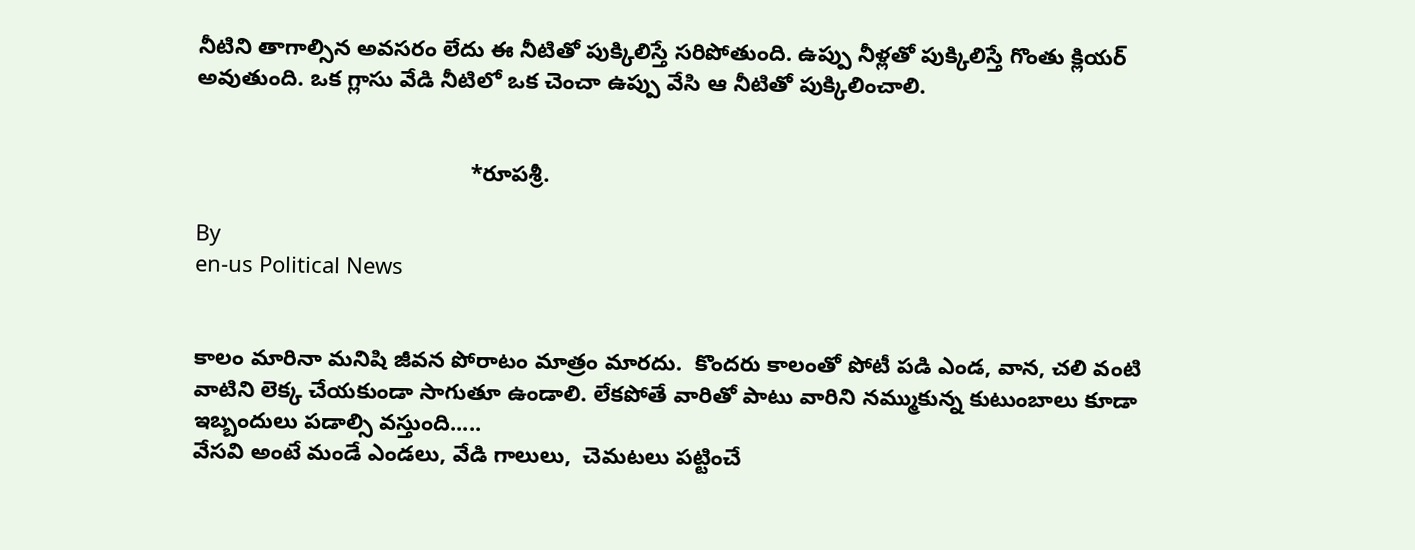నీటిని తాగాల్సిన అవసరం లేదు ఈ నీటితో పుక్కిలిస్తే సరిపోతుంది. ఉప్పు నీళ్లతో పుక్కిలిస్తే గొంతు క్లియర్ అవుతుంది. ఒక గ్లాసు వేడి నీటిలో ఒక చెంచా ఉప్పు వేసి ఆ నీటితో పుక్కిలించాలి.


                                            *రూపశ్రీ.

By
en-us Political News


కాలం మారినా మనిషి జీవన పోరాటం మాత్రం మారదు.  కొందరు కాలంతో పోటీ పడి ఎండ, వాన, చలి వంటి వాటిని లెక్క చేయకుండా సాగుతూ ఉండాలి. లేకపోతే వారితో పాటు వారిని నమ్ముకున్న కుటుంబాలు కూడా ఇబ్బందులు పడాల్సి వస్తుంది.....
వేసవి అంటే మండే ఎండలు, వేడి గాలులు,  చెమటలు పట్టించే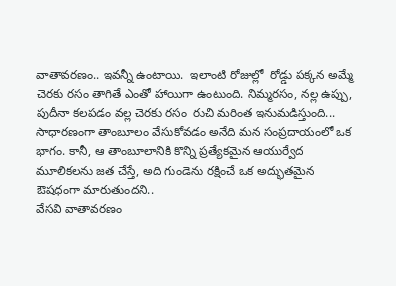వాతావరణం.. ఇవన్నీ ఉంటాయి.  ఇలాంటి రోజుల్లో  రోడ్డు పక్కన అమ్మే చెరకు రసం తాగితే ఎంతో హాయిగా ఉంటుంది. నిమ్మరసం, నల్ల ఉప్పు, పుదీనా కలపడం వల్ల చెరకు రసం  రుచి మరింత ఇనుమడిస్తుంది...
సాధారణంగా తాంబూలం వేసుకోవడం అనేది మన సంప్రదాయంలో ఒక భాగం. కానీ, ఆ తాంబూలానికి కొన్ని ప్రత్యేకమైన ఆయుర్వేద మూలికలను జత చేస్తే, అది గుండెను రక్షించే ఒక అద్భుతమైన ఔషధంగా మారుతుందని..
వేసవి వాతావరణం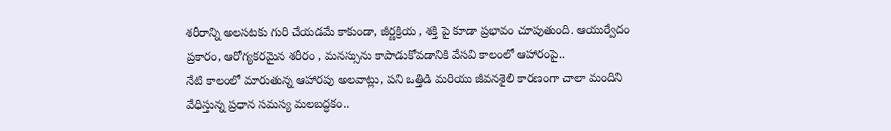శరీరాన్ని అలసటకు గురి చేయడమే కాకుండా, జీర్ణక్రియ , శక్తి పై కూడా ప్రభావం చూపుతుంది. ఆయుర్వేదం ప్రకారం, ఆరోగ్యకరమైన శరీరం , మనస్సును కాపాడుకోవడానికి వేసవి కాలంలో ఆహారంపై..
నేటి కాలంలో మారుతున్న ఆహారపు అలవాట్లు, పని ఒత్తిడి మరియు జీవనశైలి కారణంగా చాలా మందిని వేధిస్తున్న ప్రధాన సమస్య మలబద్ధకం..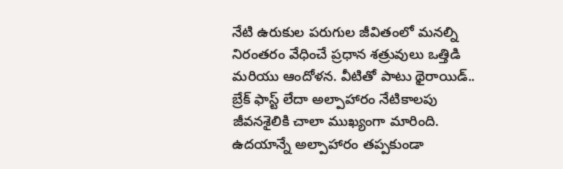నేటి ఉరుకుల పరుగుల జీవితంలో మనల్ని నిరంతరం వేధించే ప్రధాన శత్రువులు ఒత్తిడి మరియు ఆందోళన. వీటితో పాటు థైరాయిడ్..
బ్రేక్ ఫాస్ట్ లేదా అల్పాహారం నేటికాలపు జీవనశైలికి చాలా ముఖ్యంగా మారింది.  ఉదయాన్నే అల్పాహారం తప్పకుండా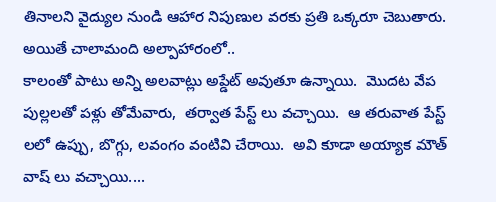తినాలని వైద్యుల నుండి ఆహార నిపుణుల వరకు ప్రతి ఒక్కరూ చెబుతారు.  అయితే చాలామంది అల్పాహారంలో..
కాలంతో పాటు అన్ని అలవాట్లు అప్డేట్ అవుతూ ఉన్నాయి.  మొదట వేప పుల్లలతో పళ్లు తోమేవారు,  తర్వాత పేస్ట్ లు వచ్చాయి.  ఆ తరువాత పేస్ట్ లలో ఉప్పు, బొగ్గు, లవంగం వంటివి చేరాయి.  అవి కూడా అయ్యాక మౌత్ వాష్ లు వచ్చాయి....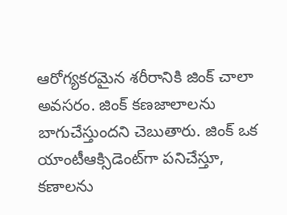ఆరోగ్యకరమైన శరీరానికి జింక్ చాలా అవసరం. జింక్ కణజాలాలను బాగుచేస్తుందని చెబుతారు. జింక్ ఒక యాంటీఆక్సిడెంట్‌గా పనిచేస్తూ, కణాలను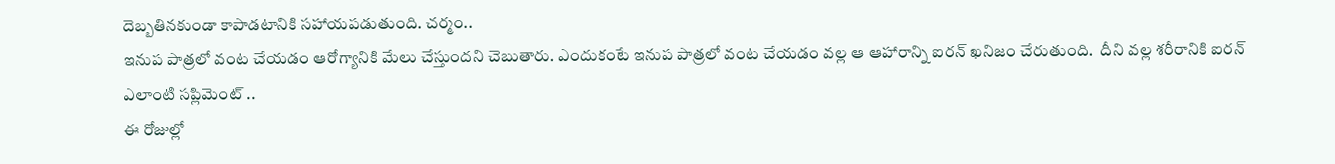దెబ్బతినకుండా కాపాడటానికి సహాయపడుతుంది. చర్మం..
ఇనుప పాత్రలో వంట చేయడం ఆరోగ్యానికి మేలు చేస్తుందని చెబుతారు. ఎందుకంటే ఇనుప పాత్రలో వంట చేయడం వల్ల ఆ ఆహారాన్ని ఐరన్ ఖనిజం చేరుతుంది.  దీని వల్ల శరీరానికి ఐరన్ ఎలాంటి సప్లిమెంట్ ..
ఈ రోజుల్లో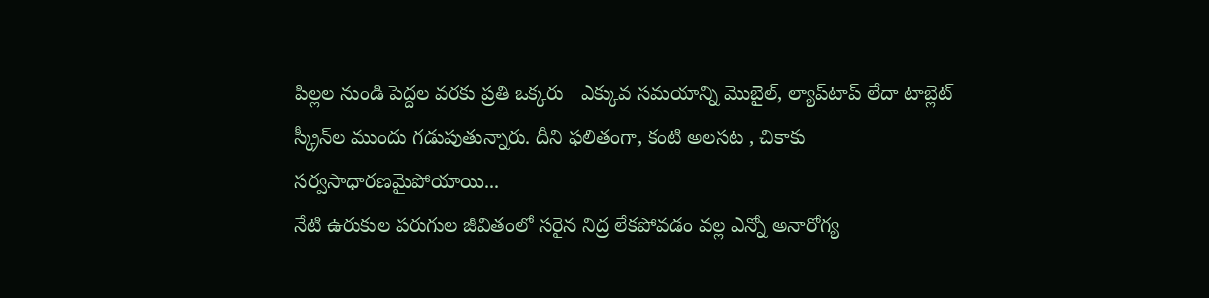పిల్లల నుండి పెద్దల వరకు ప్రతి ఒక్కరు   ఎక్కువ సమయాన్ని మొబైల్, ల్యాప్‌టాప్ లేదా టాబ్లెట్ స్క్రీన్‌ల ముందు గడుపుతున్నారు. దీని ఫలితంగా, కంటి అలసట , చికాకు సర్వసాధారణమైపోయాయి...
నేటి ఉరుకుల పరుగుల జీవితంలో సరైన నిద్ర లేకపోవడం వల్ల ఎన్నో అనారోగ్య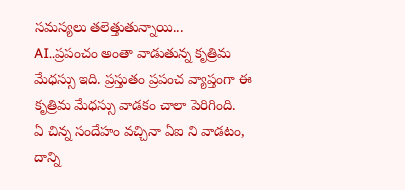సమస్యలు తలెత్తుతున్నాయి...
AI..ప్రపంచం అంతా వాడుతున్న కృత్రిమ మేధస్సు ఇది. ప్రస్తుతం ప్రపంచ వ్యాప్తంగా ఈ కృత్రిమ మేధస్సు వాడకం చాలా పెరిగింది.  ఏ చిన్న సందేహం వచ్చినా ఏఐ ని వాడటం, దాన్ని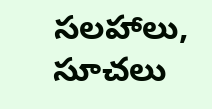సలహాలు, సూచలు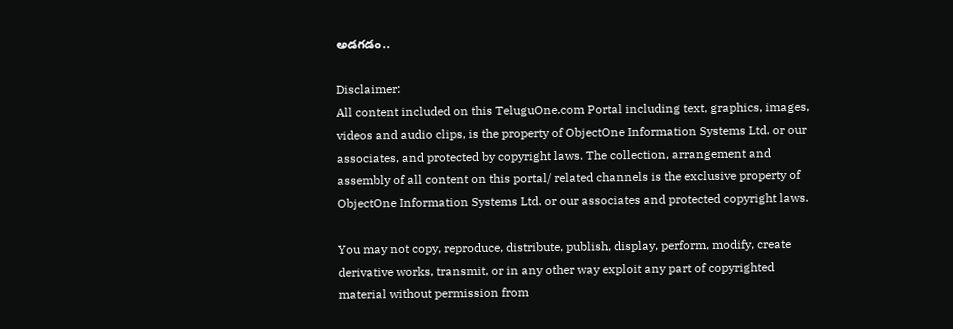అడగడం..

Disclaimer:
All content included on this TeluguOne.com Portal including text, graphics, images, videos and audio clips, is the property of ObjectOne Information Systems Ltd. or our associates, and protected by copyright laws. The collection, arrangement and assembly of all content on this portal/ related channels is the exclusive property of ObjectOne Information Systems Ltd. or our associates and protected copyright laws.

You may not copy, reproduce, distribute, publish, display, perform, modify, create derivative works, transmit, or in any other way exploit any part of copyrighted material without permission from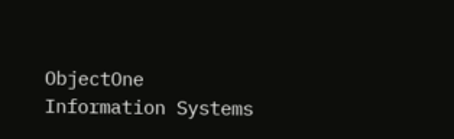ObjectOne Information Systems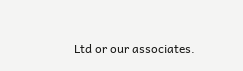Ltd or our associates.